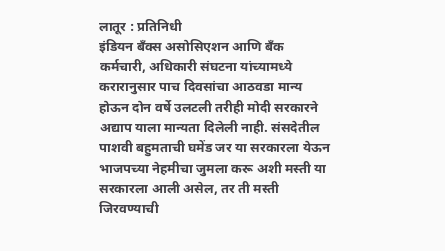लातूर : प्रतिनिधी
इंडियन बँक्स असोसिएशन आणि बँक कर्मचारी, अधिकारी संघटना यांच्यामध्ये करारानुसार पाच दिवसांचा आठवडा मान्य होऊन दोन वर्षे उलटली तरीही मोदी सरकारने अद्याप याला मान्यता दिलेली नाही. संसदेतील पाशवी बहुमताची घमेंड जर या सरकारला येऊन भाजपच्या नेहमीचा जुमला करू अशी मस्ती या सरकारला आली असेल, तर ती मस्ती जिरवण्याची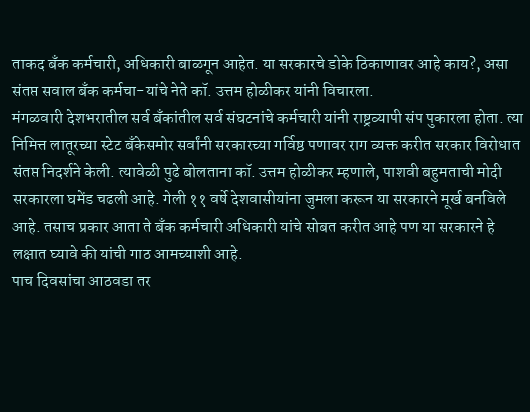ताकद बँक कर्मचारी, अधिकारी बाळगून आहेत. या सरकारचे डोके ठिकाणावर आहे काय?, असा संतप्त सवाल बँक कर्मचा-यांचे नेते कॉ. उत्तम होळीकर यांनी विचारला.
मंगळवारी देशभरातील सर्व बँकांतील सर्व संघटनांचे कर्मचारी यांनी राष्ट्रव्यापी संप पुकारला होता. त्या निमित्त लातूरच्या स्टेट बँकेसमोर सर्वांनी सरकारच्या गर्विष्ठ पणावर राग व्यक्त करीत सरकार विरोधात संतप्त निदर्शने केली. त्यावेळी पुढे बोलताना कॉ. उत्तम होळीकर म्हणाले, पाशवी बहुमताची मोदी सरकारला घमेंड चढली आहे. गेली ११ वर्षे देशवासीयांना जुमला करून या सरकारने मूर्ख बनविले आहे. तसाच प्रकार आता ते बँक कर्मचारी अधिकारी यांचे सोबत करीत आहे पण या सरकारने हे लक्षात घ्यावे की यांची गाठ आमच्याशी आहे.
पाच दिवसांचा आठवडा तर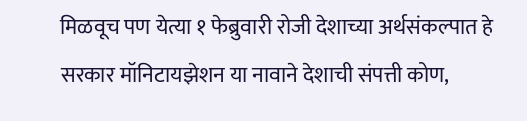मिळवूच पण येत्या १ फेब्रुवारी रोजी देशाच्या अर्थसंकल्पात हे सरकार मॉनिटायझेशन या नावाने देशाची संपत्ती कोण,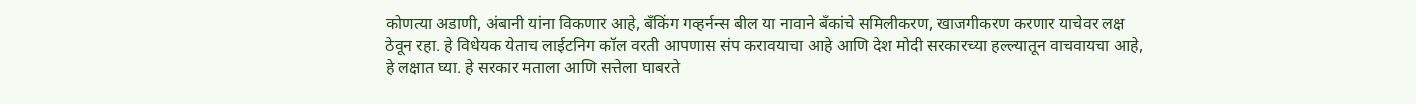कोणत्या अडाणी, अंबानी यांना विकणार आहे, बँकिंग गव्हर्नन्स बील या नावाने बँकांचे समिलीकरण, खाजगीकरण करणार याचेवर लक्ष ठेवून रहा. हे विधेयक येताच लाईटनिग कॉल वरती आपणास संप करावयाचा आहे आणि देश मोदी सरकारच्या हल्ल्यातून वाचवायचा आहे, हे लक्षात घ्या. हे सरकार मताला आणि सत्तेला घाबरते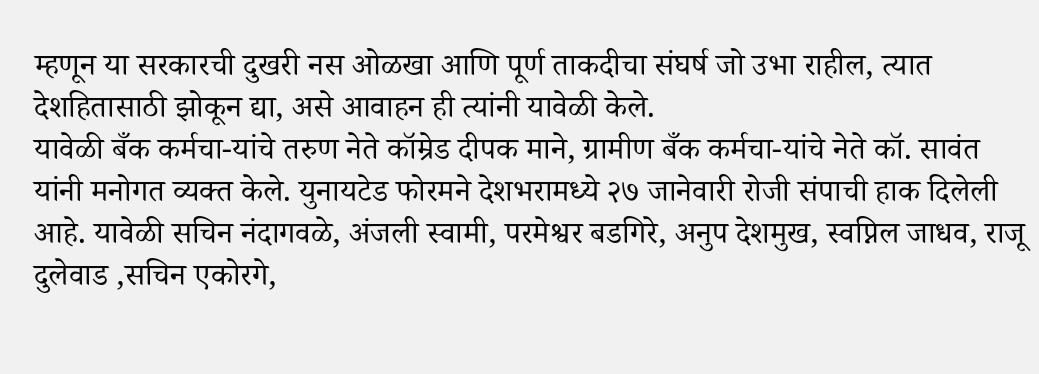म्हणून या सरकारची दुखरी नस ओळखा आणि पूर्ण ताकदीचा संघर्ष जो उभा राहील, त्यात देशहितासाठी झोकून द्या, असे आवाहन ही त्यांनी यावेळी केले.
यावेळी बँक कर्मचा-यांचे तरुण नेते कॉम्रेड दीपक माने, ग्रामीण बँक कर्मचा-यांचे नेते कॉ. सावंत यांनी मनोगत व्यक्त केले. युनायटेड फोरमने देशभरामध्ये २७ जानेवारी रोजी संपाची हाक दिलेली आहे. यावेळी सचिन नंदागवळे, अंजली स्वामी, परमेश्वर बडगिरे, अनुप देशमुख, स्वप्निल जाधव, राजू दुलेवाड ,सचिन एकोरगे,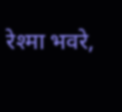रेश्मा भवरे,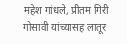महेश गांधले, प्रीतम गिरी गोसावी यांच्यासह लातूर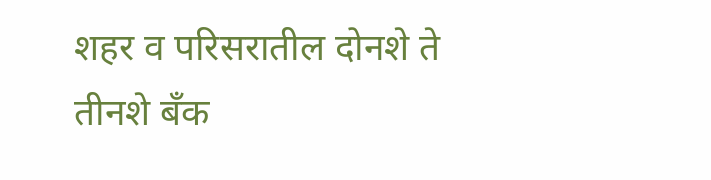शहर व परिसरातील दोनशे ते तीनशे बँक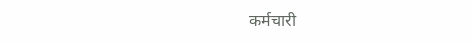कर्मचारी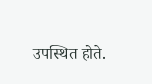उपस्थित होते.